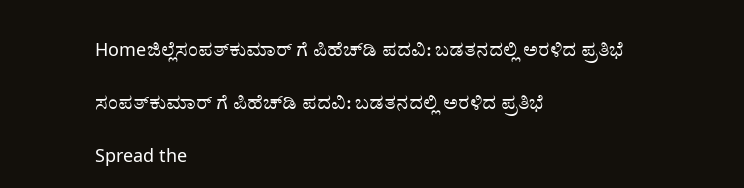Homeಜಿಲ್ಲೆಸಂಪತ್‌ಕುಮಾರ್ ಗೆ ಪಿಹೆಚ್‌ಡಿ ಪದವಿ: ಬಡತನದಲ್ಲಿ ಅರಳಿದ ಪ್ರತಿಭೆ

ಸಂಪತ್‌ಕುಮಾರ್ ಗೆ ಪಿಹೆಚ್‌ಡಿ ಪದವಿ: ಬಡತನದಲ್ಲಿ ಅರಳಿದ ಪ್ರತಿಭೆ

Spread the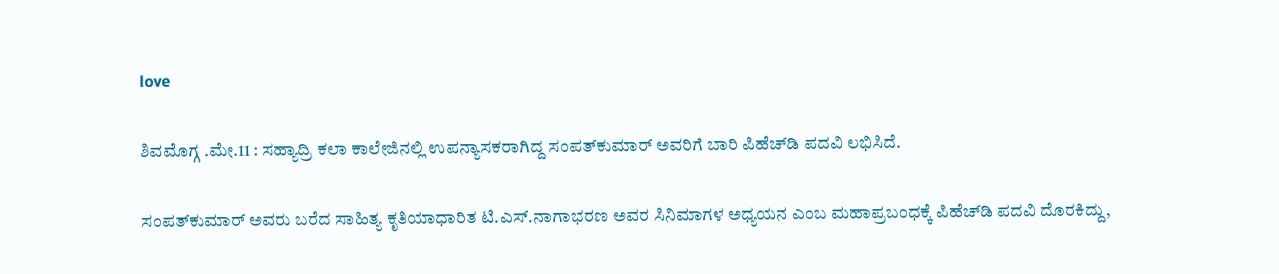love

ಶಿವಮೊಗ್ಗ .ಮೇ.11 : ಸಹ್ಯಾದ್ರಿ ಕಲಾ ಕಾಲೇಜಿನಲ್ಲಿ ಉಪನ್ಯಾಸಕರಾಗಿದ್ದ ಸಂಪತ್‌ಕುಮಾರ್ ಅವರಿಗೆ ಬಾರಿ ಪಿಹೆಚ್‌ಡಿ ಪದವಿ ಲಭಿಸಿದೆ.

ಸಂಪತ್‌ಕುಮಾರ್ ಅವರು ಬರೆದ ಸಾಹಿತ್ಯ ಕೃತಿಯಾಧಾರಿತ ಟಿ.ಎಸ್.ನಾಗಾಭರಣ ಅವರ ಸಿನಿಮಾಗಳ ಅಧ್ಯಯನ ಎಂಬ ಮಹಾಪ್ರಬಂಧಕ್ಕೆ ಪಿಹೆಚ್‌ಡಿ ಪದವಿ ದೊರಕಿದ್ದು,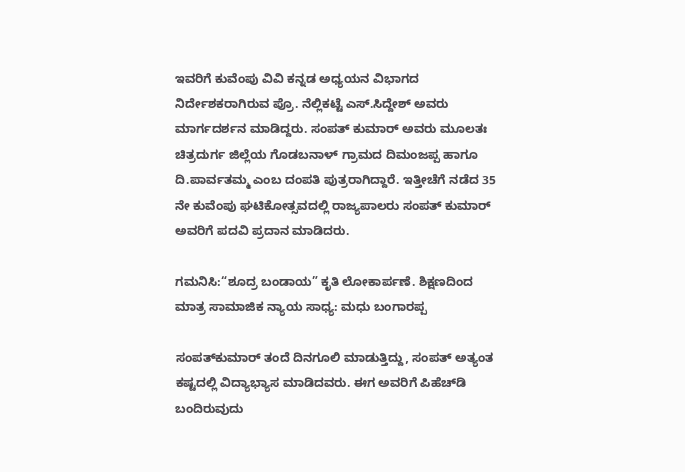ಇವರಿಗೆ ಕುವೆಂಪು ವಿವಿ ಕನ್ನಡ ಅಧ್ಯಯನ ವಿಭಾಗದ ನಿರ್ದೇಶಕರಾಗಿರುವ ಪ್ರೊ. ನೆಲ್ಲಿಕಟ್ಟೆ ಎಸ್.ಸಿದ್ದೇಶ್ ಅವರು ಮಾರ್ಗದರ್ಶನ ಮಾಡಿದ್ದರು. ಸಂಪತ್ ಕುಮಾರ್ ಅವರು ಮೂಲತಃ ಚಿತ್ರದುರ್ಗ ಜಿಲ್ಲೆಯ ಗೊಡಬನಾಳ್ ಗ್ರಾಮದ ದಿಮಂಜಪ್ಪ ಹಾಗೂ ದಿ.ಪಾರ್ವತಮ್ಮ ಎಂಬ ದಂಪತಿ ಪುತ್ರರಾಗಿದ್ದಾರೆ. ಇತ್ತೀಚೆಗೆ ನಡೆದ 35 ನೇ ಕುವೆಂಪು ಘಟಿಕೋತ್ಸವದಲ್ಲಿ ರಾಜ್ಯಪಾಲರು ಸಂಪತ್ ಕುಮಾರ್ ಅವರಿಗೆ ಪದವಿ ಪ್ರದಾನ ಮಾಡಿದರು.

ಗಮನಿಸಿ:“ಶೂದ್ರ ಬಂಡಾಯ” ಕೃತಿ ಲೋಕಾರ್ಪಣೆ. ಶಿಕ್ಷಣದಿಂದ ಮಾತ್ರ ಸಾಮಾಜಿಕ ನ್ಯಾಯ ಸಾಧ್ಯ: ಮಧು ಬಂಗಾರಪ್ಪ

ಸಂಪತ್‌ಕುಮಾರ್ ತಂದೆ ದಿನಗೂಲಿ ಮಾಡುತ್ತಿದ್ದು, ಸಂಪತ್ ಅತ್ಯಂತ ಕಷ್ಟದಲ್ಲಿ ವಿದ್ಯಾಭ್ಯಾಸ ಮಾಡಿದವರು. ಈಗ ಅವರಿಗೆ ಪಿಹೆಚ್‌ಡಿ ಬಂದಿರುವುದು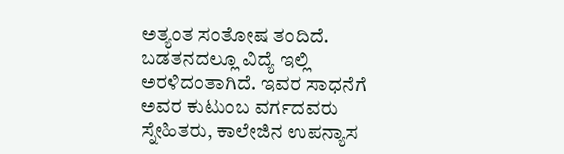ಅತ್ಯಂತ ಸಂತೋಷ ತಂದಿದೆ. ಬಡತನದಲ್ಲೂ ವಿದ್ಯೆ ಇಲ್ಲಿ ಅರಳಿದಂತಾಗಿದೆ. ಇವರ ಸಾಧನೆಗೆ ಅವರ ಕುಟುಂಬ ವರ್ಗದವರು ಸ್ನೇಹಿತರು, ಕಾಲೇಜಿನ ಉಪನ್ಯಾಸ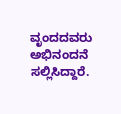ವೃಂದದವರು ಅಭಿನಂದನೆ ಸಲ್ಲಿಸಿದ್ದಾರೆ.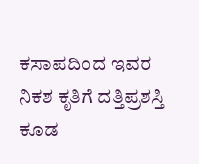ಕಸಾಪದಿಂದ ಇವರ ನಿಕಶ ಕೃತಿಗೆ ದತ್ತಿಪ್ರಶಸ್ತಿ ಕೂಡ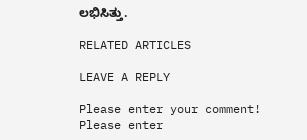ಲಭಿಸಿತ್ತು.

RELATED ARTICLES

LEAVE A REPLY

Please enter your comment!
Please enter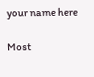your name here

Most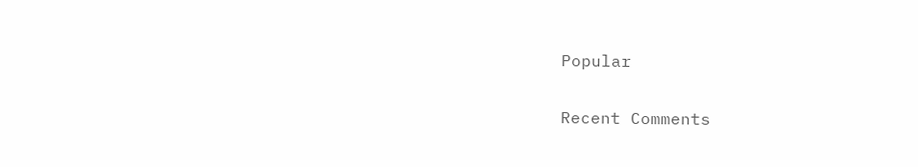Popular

Recent Comments